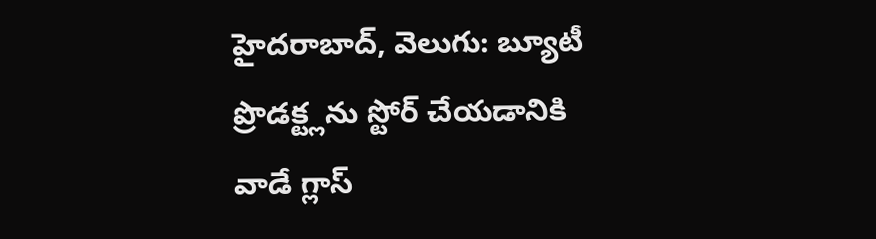హైదరాబాద్, వెలుగు: బ్యూటీ ప్రొడక్ట్లను స్టోర్ చేయడానికి వాడే గ్లాస్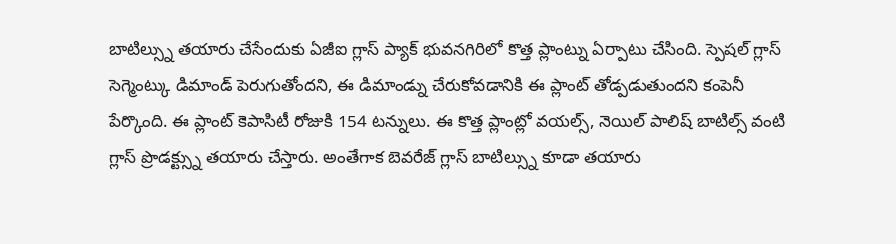బాటిల్స్ను తయారు చేసేందుకు ఏజీఐ గ్లాస్ ప్యాక్ భువనగిరిలో కొత్త ప్లాంట్ను ఏర్పాటు చేసింది. స్పెషల్ గ్లాస్ సెగ్మెంట్కు డిమాండ్ పెరుగుతోందని, ఈ డిమాండ్ను చేరుకోవడానికి ఈ ప్లాంట్ తోడ్పడుతుందని కంపెనీ పేర్కొంది. ఈ ప్లాంట్ కెపాసిటీ రోజుకి 154 టన్నులు. ఈ కొత్త ప్లాంట్లో వయల్స్, నెయిల్ పాలిష్ బాటిల్స్ వంటి గ్లాస్ ప్రొడక్ట్స్ను తయారు చేస్తారు. అంతేగాక బెవరేజ్ గ్లాస్ బాటిల్స్ను కూడా తయారు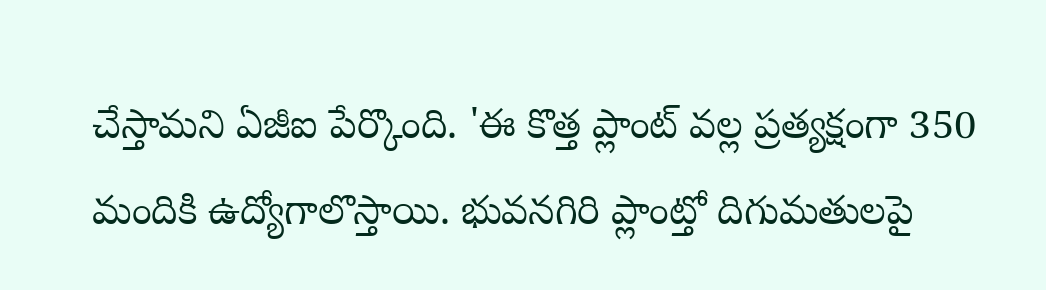చేస్తామని ఏజీఐ పేర్కొంది. 'ఈ కొత్త ప్లాంట్ వల్ల ప్రత్యక్షంగా 350 మందికి ఉద్యోగాలొస్తాయి. భువనగిరి ప్లాంట్తో దిగుమతులపై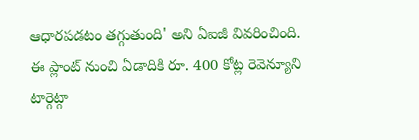ఆధారపడటం తగ్గుతుంది' అని ఏఐజీ వివరించింది. ఈ ప్లాంట్ నుంచి ఏడాదికి రూ. 400 కోట్ల రెవెన్యూని టార్గెట్గా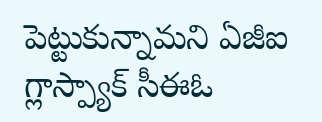పెట్టుకున్నామని ఏజీఐ గ్లాస్ప్యాక్ సీఈఓ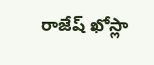రాజేష్ ఖోస్లా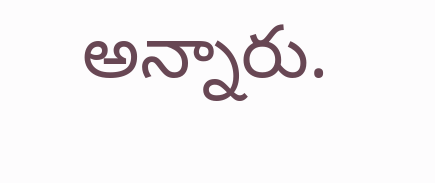అన్నారు.